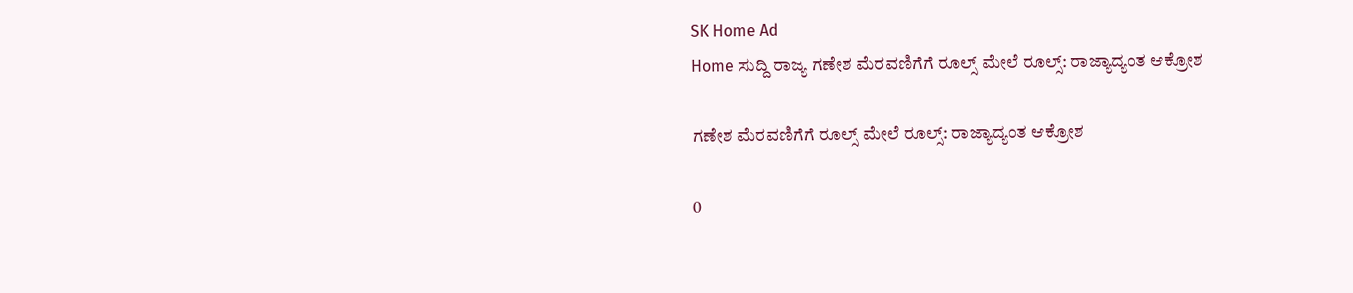SK Home Ad
Home ಸುದ್ದಿ ರಾಜ್ಯ ಗಣೇಶ ಮೆರವಣಿಗೆಗೆ ರೂಲ್ಸ್‌ ಮೇಲೆ ರೂಲ್ಸ್‌: ರಾಜ್ಯಾದ್ಯಂತ ಆಕ್ರೋಶ

ಗಣೇಶ ಮೆರವಣಿಗೆಗೆ ರೂಲ್ಸ್‌ ಮೇಲೆ ರೂಲ್ಸ್‌: ರಾಜ್ಯಾದ್ಯಂತ ಆಕ್ರೋಶ

0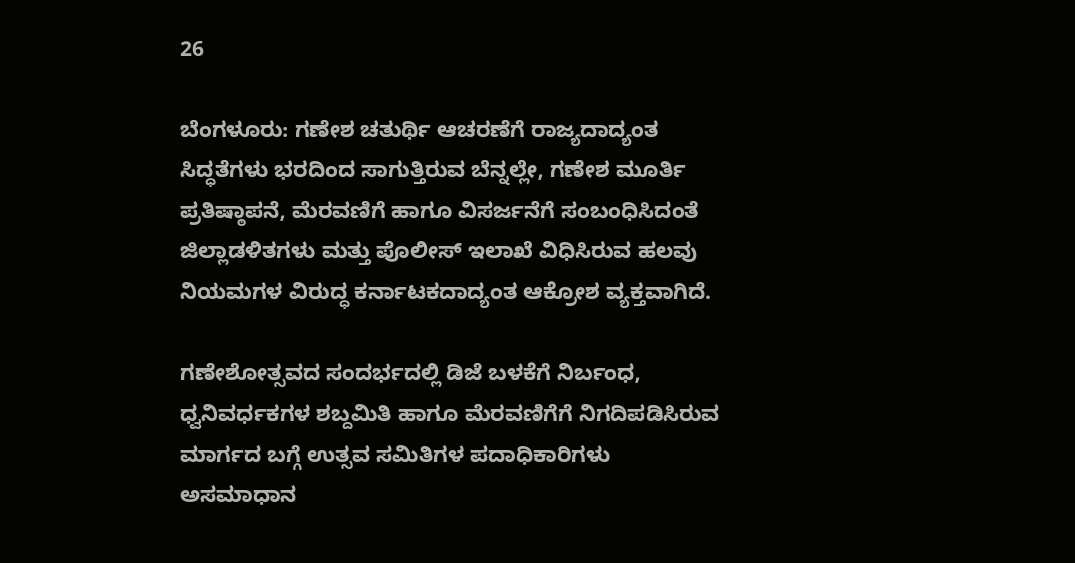26

ಬೆಂಗಳೂರು: ಗಣೇಶ ಚತುರ್ಥಿ ಆಚರಣೆಗೆ ರಾಜ್ಯದಾದ್ಯಂತ ಸಿದ್ಧತೆಗಳು ಭರದಿಂದ ಸಾಗುತ್ತಿರುವ ಬೆನ್ನಲ್ಲೇ, ಗಣೇಶ ಮೂರ್ತಿ ಪ್ರತಿಷ್ಠಾಪನೆ, ಮೆರವಣಿಗೆ ಹಾಗೂ ವಿಸರ್ಜನೆಗೆ ಸಂಬಂಧಿಸಿದಂತೆ ಜಿಲ್ಲಾಡಳಿತಗಳು ಮತ್ತು ಪೊಲೀಸ್ ಇಲಾಖೆ ವಿಧಿಸಿರುವ ಹಲವು ನಿಯಮಗಳ ವಿರುದ್ಧ ಕರ್ನಾಟಕದಾದ್ಯಂತ ಆಕ್ರೋಶ ವ್ಯಕ್ತವಾಗಿದೆ.

ಗಣೇಶೋತ್ಸವದ ಸಂದರ್ಭದಲ್ಲಿ ಡಿಜೆ ಬಳಕೆಗೆ ನಿರ್ಬಂಧ, ಧ್ವನಿವರ್ಧಕಗಳ ಶಬ್ದಮಿತಿ ಹಾಗೂ ಮೆರವಣಿಗೆಗೆ ನಿಗದಿಪಡಿಸಿರುವ ಮಾರ್ಗದ ಬಗ್ಗೆ ಉತ್ಸವ ಸಮಿತಿಗಳ ಪದಾಧಿಕಾರಿಗಳು ಅಸಮಾಧಾನ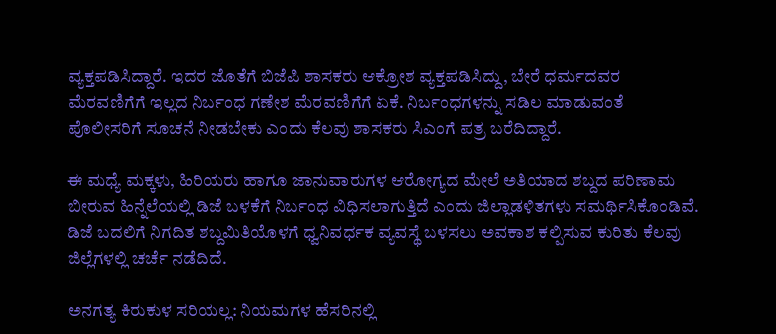ವ್ಯಕ್ತಪಡಿಸಿದ್ದಾರೆ. ಇದರ ಜೊತೆಗೆ ಬಿಜೆಪಿ ಶಾಸಕರು ಆಕ್ರೋಶ ವ್ಯಕ್ತಪಡಿಸಿದ್ದು, ಬೇರೆ ಧರ್ಮದವರ ಮೆರವಣಿಗೆಗೆ ಇಲ್ಲದ ನಿರ್ಬಂಧ ಗಣೇಶ ಮೆರವಣಿಗೆಗೆ ಏಕೆ. ನಿರ್ಬಂಧಗಳನ್ನು ಸಡಿಲ ಮಾಡುವಂತೆ ಪೊಲೀಸರಿಗೆ ಸೂಚನೆ ನೀಡಬೇಕು ಎಂದು ಕೆಲವು ಶಾಸಕರು ಸಿಎಂಗೆ ಪತ್ರ ಬರೆದಿದ್ದಾರೆ.

ಈ ಮಧ್ಯೆ ಮಕ್ಕಳು, ಹಿರಿಯರು ಹಾಗೂ ಜಾನುವಾರುಗಳ ಆರೋಗ್ಯದ ಮೇಲೆ ಅತಿಯಾದ ಶಬ್ದದ ಪರಿಣಾಮ ಬೀರುವ ಹಿನ್ನೆಲೆಯಲ್ಲಿ ಡಿಜೆ ಬಳಕೆಗೆ ನಿರ್ಬಂಧ ವಿಧಿಸಲಾಗುತ್ತಿದೆ ಎಂದು ಜಿಲ್ಲಾಡಳಿತಗಳು ಸಮರ್ಥಿಸಿಕೊಂಡಿವೆ. ಡಿಜೆ ಬದಲಿಗೆ ನಿಗದಿತ ಶಬ್ದಮಿತಿಯೊಳಗೆ ಧ್ವನಿವರ್ಧಕ ವ್ಯವಸ್ಥೆ ಬಳಸಲು ಅವಕಾಶ ಕಲ್ಪಿಸುವ ಕುರಿತು ಕೆಲವು ಜಿಲ್ಲೆಗಳಲ್ಲಿ ಚರ್ಚೆ ನಡೆದಿದೆ.

ಅನಗತ್ಯ ಕಿರುಕುಳ ಸರಿಯಲ್ಲ: ನಿಯಮಗಳ ಹೆಸರಿನಲ್ಲಿ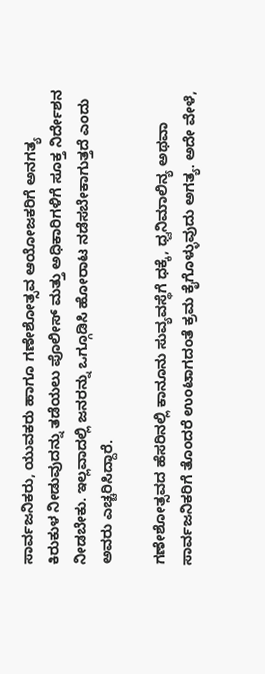ಸಾರ್ವಜನಿಕರು, ಯುವಕರು ಹಾಗೂ ಗಣೇಶೋತ್ಸವ ಆಯೋಜಕರಿಗೆ ಅನಗತ್ಯ ಕಿರುಕುಳ ನೀಡುವುದನ್ನು ತಡೆಯಲು ಪೊಲೀಸ್ ಮತ್ತು ಅಧಿಕಾರಿಗಳಿಗೆ ಸೂಕ್ತ ನಿರ್ದೇಶನ ನೀಡಬೇಕು. ಇಲ್ಲವಾದಲ್ಲಿ ಜನರನ್ನು ಒಗ್ಗೂಡಿಸಿ ಹೋರಾಟ ನಡೆಸಬೇಕಾಗುತ್ತದೆ ಎಂದು ಅವರು ಎಚ್ಚರಿಸಿದ್ದಾರೆ.

ಗಣೇಶೋತ್ಸವದ ಹೆಸರಿನಲ್ಲಿ ಕಾನೂನು ಸುವ್ಯವಸ್ಥೆಗೆ ಧಕ್ಕೆ, ಧ್ವನಿಮಾಲಿನ್ಯ ಅಥವಾ ಸಾರ್ವಜನಿಕರಿಗೆ ತೊಂದರೆ ಉಂಟಾಗದಂತೆ ಕ್ರಮ ಕೈಗೊಳ್ಳುವುದು ಅಗತ್ಯ. ಅದೇ ವೇಳೆ,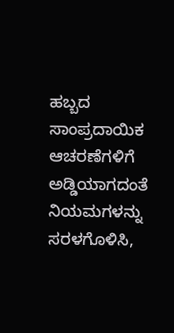ಹಬ್ಬದ ಸಾಂಪ್ರದಾಯಿಕ ಆಚರಣೆಗಳಿಗೆ ಅಡ್ಡಿಯಾಗದಂತೆ ನಿಯಮಗಳನ್ನು ಸರಳಗೊಳಿಸಿ,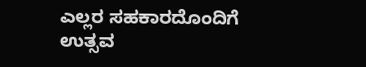ಎಲ್ಲರ ಸಹಕಾರದೊಂದಿಗೆ ಉತ್ಸವ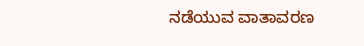ನಡೆಯುವ ವಾತಾವರಣ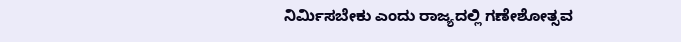ನಿರ್ಮಿಸಬೇಕು ಎಂದು ರಾಜ್ಯದಲ್ಲಿ ಗಣೇಶೋತ್ಸವ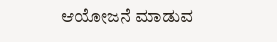ಆಯೋಜನೆ ಮಾಡುವ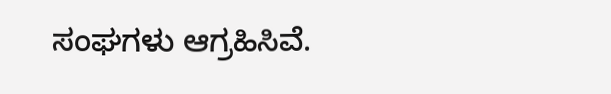ಸಂಘಗಳು ಆಗ್ರಹಿಸಿವೆ.